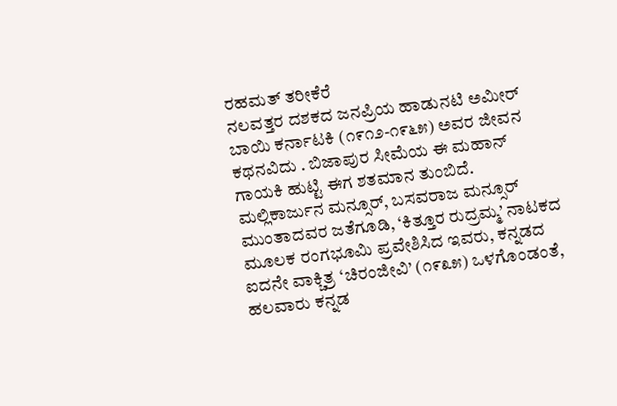ರಹಮತ್ ತರೀಕೆರೆ
ನಲವತ್ತರ ದಶಕದ ಜನಪ್ರಿಯ ಹಾಡುನಟಿ ಅಮೀರ್ ಬಾಯಿ ಕರ್ನಾಟಕಿ (೧೯೧೨-೧೯೬೫) ಅವರ ಜೀವನ ಕಥನವಿದು . ಬಿಜಾಪುರ ಸೀಮೆಯ ಈ ಮಹಾನ್ ಗಾಯಕಿ ಹುಟ್ಟಿ ಈಗ ಶತಮಾನ ತುಂಬಿದೆ. ಮಲ್ಲಿಕಾರ್ಜುನ ಮನ್ಸೂರ್, ಬಸವರಾಜ ಮನ್ಸೂರ್ ಮುಂತಾದವರ ಜತೆಗೂಡಿ, ‘ಕಿತ್ತೂರ ರುದ್ರಮ್ಮ’ ನಾಟಕದ ಮೂಲಕ ರಂಗಭೂಮಿ ಪ್ರವೇಶಿಸಿದ ಇವರು, ಕನ್ನಡದ ಐದನೇ ವಾಕ್ಚಿತ್ರ ‘ಚಿರಂಜೀವಿ’ (೧೯೩೫) ಒಳಗೊಂಡಂತೆ, ಹಲವಾರು ಕನ್ನಡ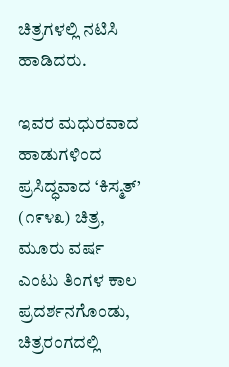ಚಿತ್ರಗಳಲ್ಲಿ ನಟಿಸಿ ಹಾಡಿದರು.

ಇವರ ಮಧುರವಾದ ಹಾಡುಗಳಿಂದ ಪ್ರಸಿದ್ಧವಾದ ‘ಕಿಸ್ಮತ್’ (೧೯೪೩) ಚಿತ್ರ, ಮೂರು ವರ್ಷ ಎಂಟು ತಿಂಗಳ ಕಾಲ ಪ್ರದರ್ಶನಗೊಂಡು, ಚಿತ್ರರಂಗದಲ್ಲಿ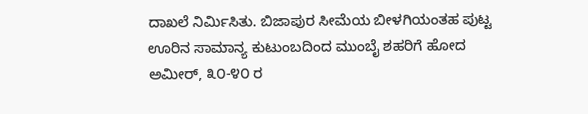ದಾಖಲೆ ನಿರ್ಮಿಸಿತು. ಬಿಜಾಪುರ ಸೀಮೆಯ ಬೀಳಗಿಯಂತಹ ಪುಟ್ಟ ಊರಿನ ಸಾಮಾನ್ಯ ಕುಟುಂಬದಿಂದ ಮುಂಬೈ ಶಹರಿಗೆ ಹೋದ ಅಮೀರ್, ೩೦-೪೦ ರ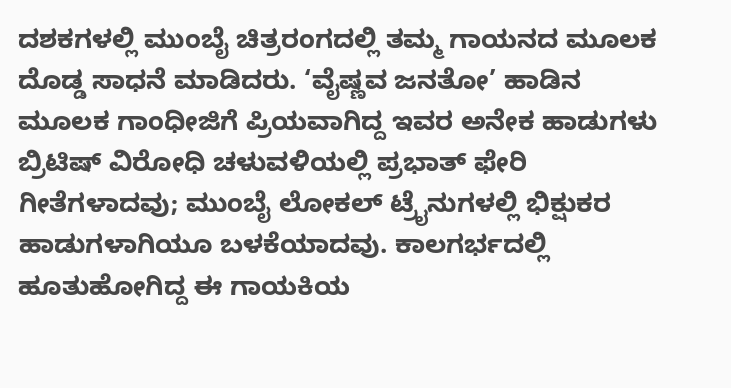ದಶಕಗಳಲ್ಲಿ ಮುಂಬೈ ಚಿತ್ರರಂಗದಲ್ಲಿ ತಮ್ಮ ಗಾಯನದ ಮೂಲಕ ದೊಡ್ಡ ಸಾಧನೆ ಮಾಡಿದರು. ‘ವೈಷ್ಣವ ಜನತೋ’ ಹಾಡಿನ ಮೂಲಕ ಗಾಂಧೀಜಿಗೆ ಪ್ರಿಯವಾಗಿದ್ದ ಇವರ ಅನೇಕ ಹಾಡುಗಳು ಬ್ರಿಟಿಷ್ ವಿರೋಧಿ ಚಳುವಳಿಯಲ್ಲಿ ಪ್ರಭಾತ್ ಫೇರಿ ಗೀತೆಗಳಾದವು; ಮುಂಬೈ ಲೋಕಲ್ ಟ್ರೈನುಗಳಲ್ಲಿ ಭಿಕ್ಷುಕರ ಹಾಡುಗಳಾಗಿಯೂ ಬಳಕೆಯಾದವು. ಕಾಲಗರ್ಭದಲ್ಲಿ ಹೂತುಹೋಗಿದ್ದ ಈ ಗಾಯಕಿಯ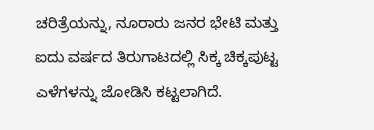ಚರಿತ್ರೆಯನ್ನು, ನೂರಾರು ಜನರ ಭೇಟಿ ಮತ್ತು ಐದು ವರ್ಷದ ತಿರುಗಾಟದಲ್ಲಿ ಸಿಕ್ಕ ಚಿಕ್ಕಪುಟ್ಟ ಎಳೆಗಳನ್ನು ಜೋಡಿಸಿ ಕಟ್ಟಲಾಗಿದೆ.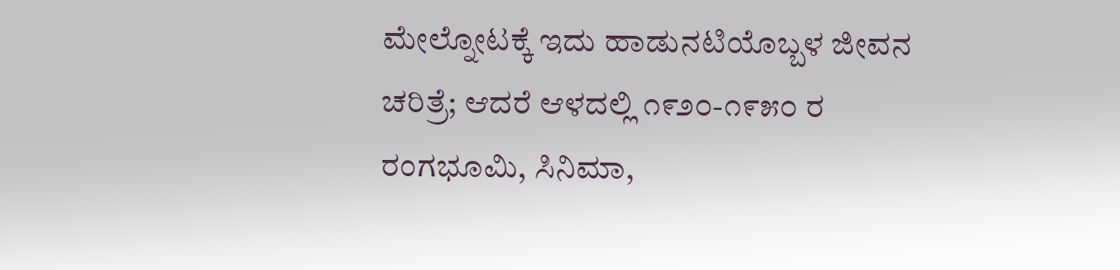ಮೇಲ್ನೋಟಕ್ಕೆ ಇದು ಹಾಡುನಟಿಯೊಬ್ಬಳ ಜೀವನ ಚರಿತ್ರೆ; ಆದರೆ ಆಳದಲ್ಲಿ ೧೯೨೦-೧೯೫೦ ರ ರಂಗಭೂಮಿ, ಸಿನಿಮಾ,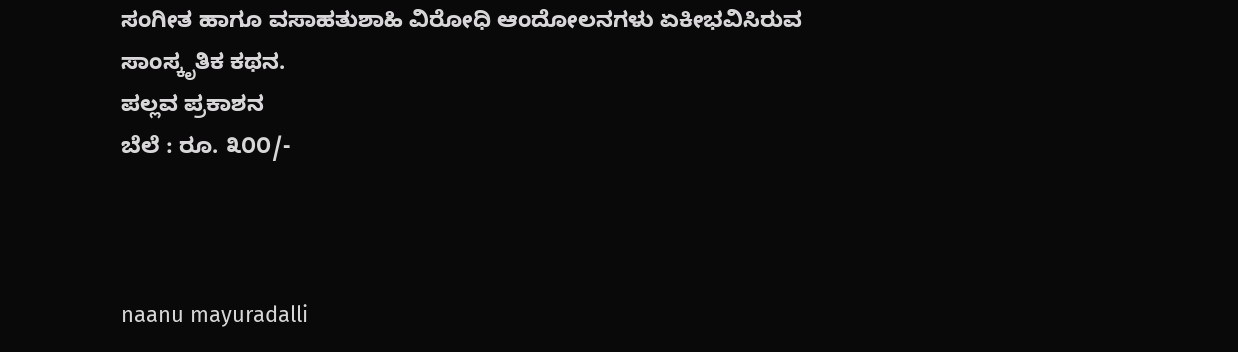ಸಂಗೀತ ಹಾಗೂ ವಸಾಹತುಶಾಹಿ ವಿರೋಧಿ ಆಂದೋಲನಗಳು ಏಕೀಭವಿಸಿರುವ ಸಾಂಸ್ಕೃತಿಕ ಕಥನ.
ಪಲ್ಲವ ಪ್ರಕಾಶನ
ಬೆಲೆ : ರೂ. ೩೦೦/-



naanu mayuradalli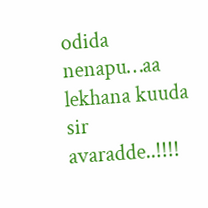odida nenapu…aa lekhana kuuda sir avaradde..!!!!